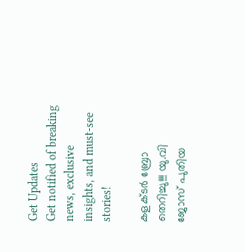Get Updates
Get notified of breaking news, exclusive insights, and must-see stories!

കളക്ടർ ബ്രോ തെറിച്ചു!!! യു.വി ജോസ് പുതിയ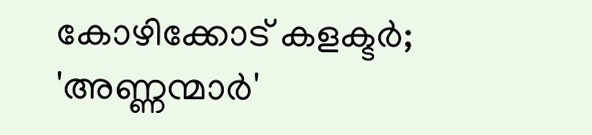കോഴിക്കോട് കളക്ടർ; 'അണ്ണന്മാർ'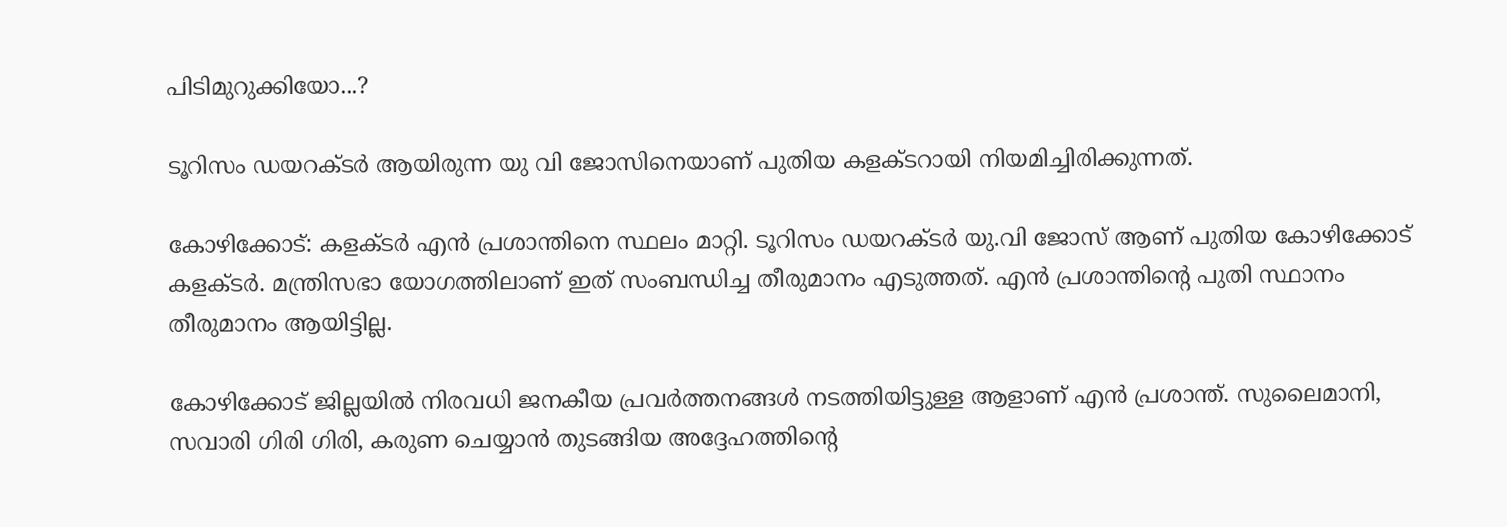പിടിമുറുക്കിയോ...?

ടൂറിസം ഡയറക്ടർ ആയിരുന്ന യു വി ജോസിനെയാണ് പുതിയ കളക്ടറായി നിയമിച്ചിരിക്കുന്നത്.

കോഴിക്കോട്: കളക്ടർ എൻ പ്രശാന്തിനെ സ്ഥലം മാറ്റി. ടൂറിസം ഡയറക്ടർ യു.വി ജോസ് ആണ് പുതിയ കോഴിക്കോട് കളക്ടർ. മന്ത്രിസഭാ യോഗത്തിലാണ് ഇത് സംബന്ധിച്ച തീരുമാനം എടുത്തത്. എൻ പ്രശാന്തിന്റെ പുതി സ്ഥാനം തീരുമാനം ആയിട്ടില്ല.

കോഴിക്കോട് ജില്ലയില്‍ നിരവധി ജനകീയ പ്രവര്‍ത്തനങ്ങള്‍ നടത്തിയിട്ടുള്ള ആളാണ് എന്‍ പ്രശാന്ത്. സുലൈമാനി, സവാരി ഗിരി ഗിരി, കരുണ ചെയ്യാന്‍ തുടങ്ങിയ അദ്ദേഹത്തിന്റെ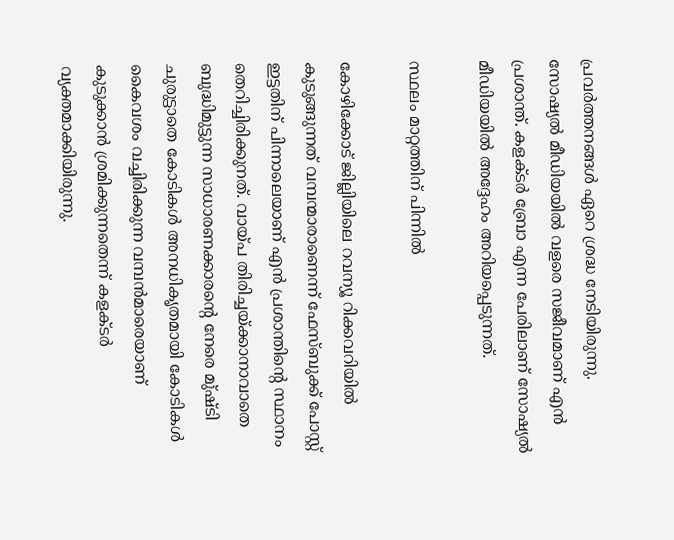പ്രവര്‍ത്തനങ്ങള്‍ ഏറെ ശ്രദ്ധ നേടിയിരുന്നു. സോഷ്യല്‍ മീഡിയയില്‍ വളരെ സജീവമാണ് എന്‍ പ്രശാന്ത്. കളക്ടര്‍ ബ്രോ എന്ന പേരിലാണ് സോഷ്യല്‍ മീഡിയയില്‍ അദ്ദേഹം അറിയപ്പെടുന്നത്.

സ്ഥലം മാറ്റത്തിന് പിന്നില്‍

കോഴിക്കോട് ജില്ലിയിലെ റവന്യൂ റിക്കവറിയില്‍ കുടുങ്ങുന്നത് വമ്പന്മാരാണെന്ന് ഫേസ്ബുക്ക് പോസ്റ്റ് ഇട്ടതിന് പിന്നാലെയാണ് എന്‍ പ്രശാന്തിന്റെ സ്ഥാനം തെറിച്ചിരിക്കുനത്. വായ്പ തിരിച്ചയ്ക്കാനാവാതെ ബുദ്ധിമുട്ടുന്ന സാധാരണക്കാരന്റെ നേരെ മു്ഷ്ടി ചുരുട്ടാതെ കോടികള്‍ അനധികൃതമായി കോടികള്‍ കൈവശം വച്ചിരിക്കുന്ന വമ്പന്‍മാരെയാണ് കുടുക്കാന്‍ ശ്രമിക്കുന്നതെന്ന് കളക്ടര്‍ വ്യക്തമാക്കിയിരുന്നു.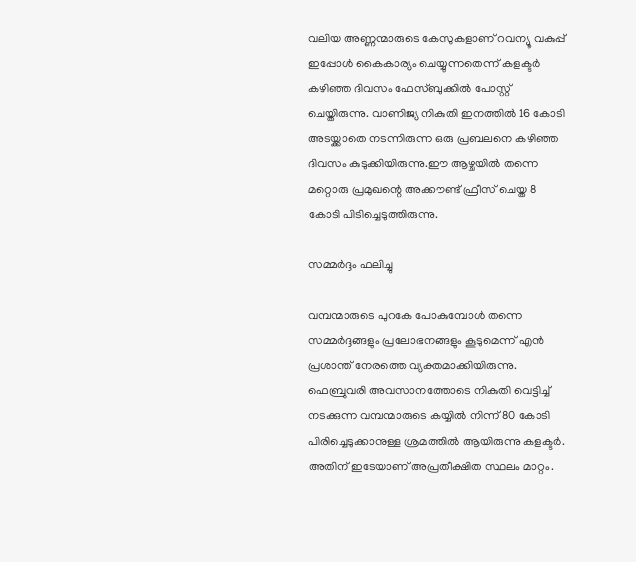വലിയ അണ്ണന്മാരുടെ കേസുകളാണ് റവന്യൂ വകുപ്പ് ഇപ്പോള്‍ കൈകാര്യം ചെയ്യുന്നതെന്ന് കളക്ടര്‍ കഴിഞ്ഞ ദിവസം ഫേസ്ബുക്കില്‍ പോസ്റ്റ് ചെയ്തിരുന്നു. വാണിജ്യ നികുതി ഇനത്തില്‍ 16 കോടി അടയ്ക്കാതെ നടന്നിരുന്ന ഒരു പ്രബലനെ കഴിഞ്ഞ ദിവസം കുടുക്കിയിരുന്നു.ഈ ആഴ്ചയില്‍ തന്നെ മറ്റൊരു പ്രമുഖന്റെ അക്കൗണ്ട് ഫ്രീസ് ചെയ്ത 8 കോടി പിടിച്ചെടുത്തിരുന്നു.

സമ്മര്‍ദ്ദം ഫലിച്ചു

വമ്പന്മാരുടെ പുറകേ പോകുമ്പോള്‍ തന്നെ സമ്മര്‍ദ്ദങ്ങളും പ്രലോഭനങ്ങളും കൂടുമെന്ന് എന്‍ പ്രശാന്ത് നേരത്തെ വ്യക്തമാക്കിയിരുന്നു. ഫെബ്രുവരി അവസാനത്തോടെ നികുതി വെട്ടിച്ച് നടക്കുന്ന വമ്പന്മാരുടെ കയ്യില്‍ നിന്ന് 80 കോടി പിരിച്ചെടുക്കാനുള്ള ശ്രമത്തില്‍ ആയിരുന്നു കളക്ടര്‍. അതിന് ഇടേയാണ് അപ്രതീക്ഷിത സ്ഥലം മാറ്റം.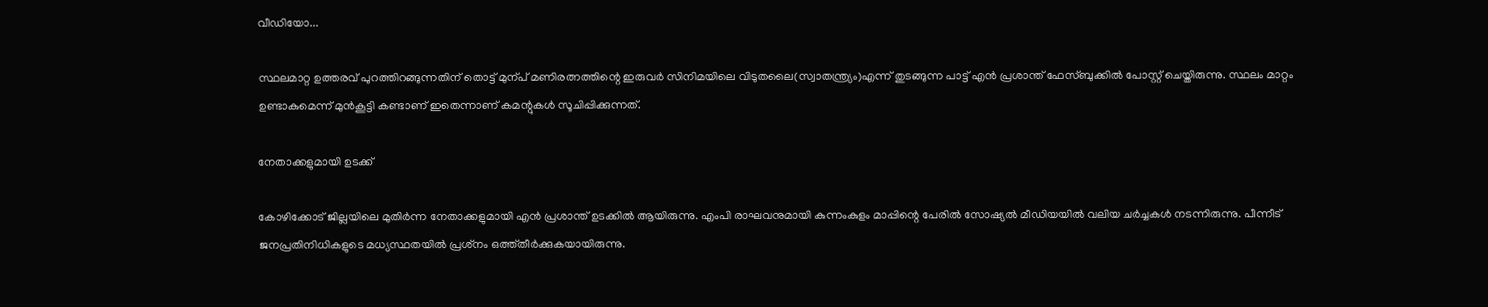വീഡിയോ...

സ്ഥലമാറ്റ ഉത്തരവ് പുറത്തിറങ്ങുന്നതിന് തൊട്ട് മുന്പ് മണിരത്നത്തിന്റെ ഇരുവർ സിനിമയിലെ വിടുതലൈ(സ്വാതന്ത്ര്യം)എന്ന് തുടങ്ങുന്ന പാട്ട് എൻ പ്രശാന്ത് ഫേസ്ബുക്കിൽ പോസ്റ്റ് ചെയ്തിരുന്നു. സ്ഥലം മാറ്റം ഉണ്ടാകുമെന്ന് മുൻകൂട്ടി കണ്ടാണ് ഇതെന്നാണ് കമന്റുകൾ സൂചിപ്പിക്കുന്നത്.

നേതാക്കളുമായി ഉടക്ക്

കോഴിക്കോട് ജില്ലയിലെ മുതിര്‍ന്ന നേതാക്കളുമായി എന്‍ പ്രശാന്ത് ഉടക്കില്‍ ആയിരുന്നു. എംപി രാഘവനുമായി കുന്നംകുളം മാപ്പിന്റെ പേരില്‍ സോഷ്യല്‍ മീഡിയയില്‍ വലിയ ചര്‍ച്ചകള്‍ നടന്നിരുന്നു. പീന്നീട് ജനപ്രതിനിധികളുടെ മധ്യസ്ഥതയില്‍ പ്രശ്‌നം ഒത്ത്തീര്‍ക്കുകയായിരുന്നു.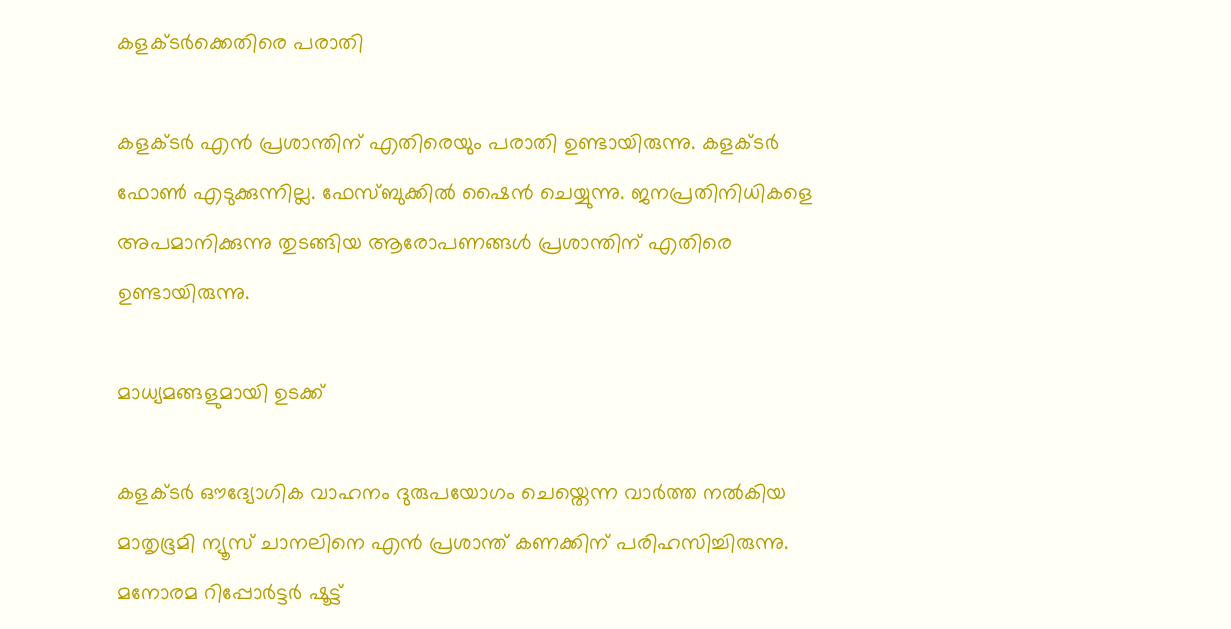കളക്ടര്‍ക്കെതിരെ പരാതി

കളക്ടര്‍ എന്‍ പ്രശാന്തിന് എതിരെയും പരാതി ഉണ്ടായിരുന്നു. കളക്ടര്‍ ഫോണ്‍ എടുക്കുന്നില്ല. ഫേസ്ബുക്കില്‍ ഷൈന്‍ ചെയ്യുന്നു. ജനപ്രതിനിധികളെ അപമാനിക്കുന്നു തുടങ്ങിയ ആരോപണങ്ങള്‍ പ്രശാന്തിന് എതിരെ ഉണ്ടായിരുന്നു.

മാധ്യമങ്ങളുമായി ഉടക്ക്

കളക്ടർ ഔദ്യോഗിക വാഹനം ദുരുപയോഗം ചെയ്തെന്ന വാർത്ത നൽകിയ മാതൃഭൂമി ന്യൂസ് ചാനലിനെ എൻ പ്രശാന്ത് കണക്കിന് പരിഹസിച്ചിരുന്നു. മനോരമ റിപ്പോർട്ടർ ഷൂട്ട്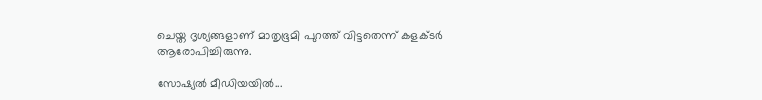ചെയ്ത ദൃശ്യങ്ങളാണ് മാതൃഭൂമി പുറത്ത് വിട്ടതെന്ന് കളക്ടർ ആരോപിച്ചിരുന്നു.

സോഷ്യൽ മീഡിയയിൽ...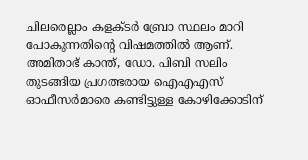ചിലരെല്ലാം കളക്ടർ ബ്രോ സ്ഥലം മാറി പോകുന്നതിന്റെ വിഷമത്തിൽ ആണ്. അമിതാഭ് കാന്ത്, ഡോ. പിബി സലിം തുടങ്ങിയ പ്രഗത്ഭരായ ഐഎഎസ് ഓഫീസർമാരെ കണ്ടിട്ടുള്ള കോഴിക്കോടിന്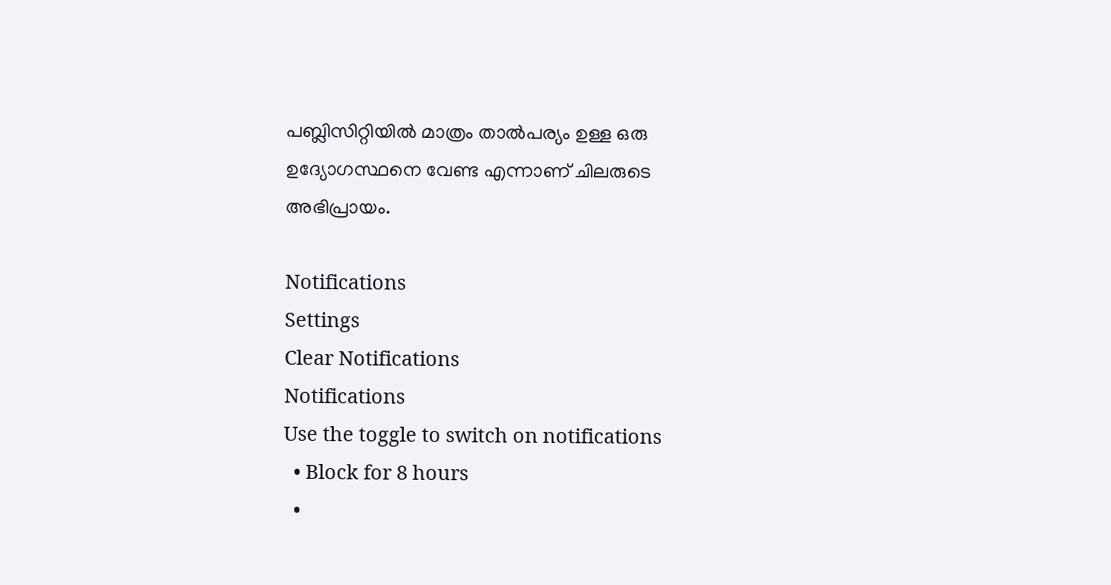പബ്ലിസിറ്റിയിൽ മാത്രം താൽപര്യം ഉള്ള ഒരു ഉദ്യോഗസ്ഥനെ വേണ്ട എന്നാണ് ചിലരുടെ അഭിപ്രായം.

Notifications
Settings
Clear Notifications
Notifications
Use the toggle to switch on notifications
  • Block for 8 hours
  •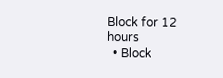Block for 12 hours
  • Block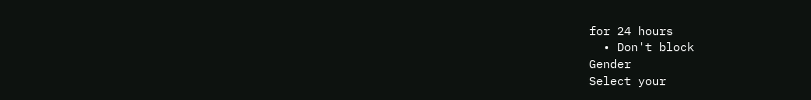for 24 hours
  • Don't block
Gender
Select your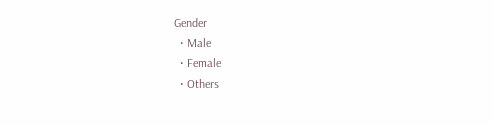Gender
  • Male
  • Female
  • Others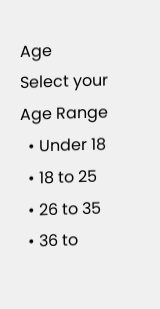Age
Select your Age Range
  • Under 18
  • 18 to 25
  • 26 to 35
  • 36 to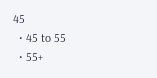45
  • 45 to 55
  • 55+